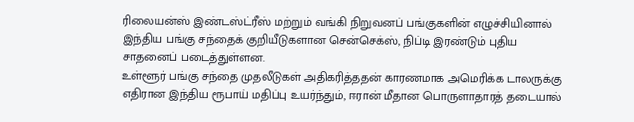ரிலையன்ஸ் இண்டஸ்ட்ரீஸ் மற்றும் வங்கி நிறுவனப் பங்குகளின் எழுச்சியினால் இந்திய பங்கு சந்தைக் குறியீடுகளான சென்செக்ஸ், நிப்டி இரண்டும் புதிய சாதனைப் படைத்துள்ளன.
உள்ளூர் பங்கு சந்தை முதலீடுகள் அதிகரித்ததன் காரணமாக அமெரிக்க டாலருக்கு எதிரான இந்திய ரூபாய் மதிப்பு உயர்ந்தும், ஈரான் மீதான பொருளாதாரத் தடையால்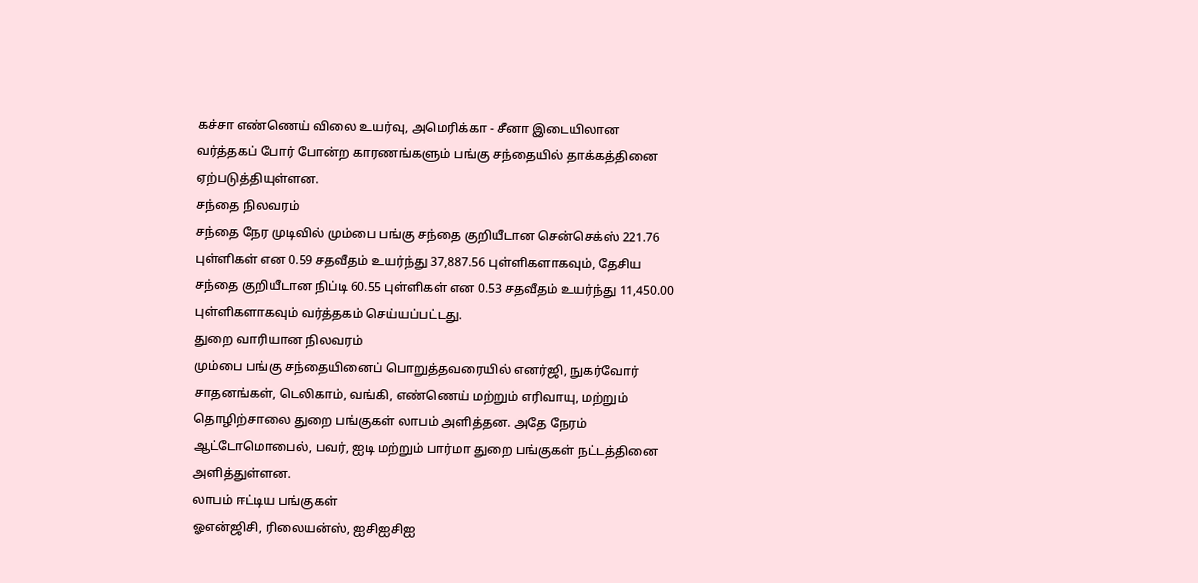கச்சா எண்ணெய் விலை உயர்வு, அமெரிக்கா - சீனா இடையிலான வர்த்தகப் போர் போன்ற காரணங்களும் பங்கு சந்தையில் தாக்கத்தினை ஏற்படுத்தியுள்ளன.
சந்தை நிலவரம்
சந்தை நேர முடிவில் மும்பை பங்கு சந்தை குறியீடான சென்செக்ஸ் 221.76 புள்ளிகள் என 0.59 சதவீதம் உயர்ந்து 37,887.56 புள்ளிகளாகவும், தேசிய சந்தை குறியீடான நிப்டி 60.55 புள்ளிகள் என 0.53 சதவீதம் உயர்ந்து 11,450.00 புள்ளிகளாகவும் வர்த்தகம் செய்யப்பட்டது.
துறை வாரியான நிலவரம்
மும்பை பங்கு சந்தையினைப் பொறுத்தவரையில் எனர்ஜி, நுகர்வோர் சாதனங்கள், டெலிகாம், வங்கி, எண்ணெய் மற்றும் எரிவாயு, மற்றும் தொழிற்சாலை துறை பங்குகள் லாபம் அளித்தன. அதே நேரம் ஆட்டோமொபைல், பவர், ஐடி மற்றும் பார்மா துறை பங்குகள் நட்டத்தினை அளித்துள்ளன.
லாபம் ஈட்டிய பங்குகள்
ஓஎன்ஜிசி, ரிலையன்ஸ், ஐசிஐசிஐ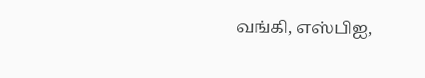வங்கி, எஸ்பிஐ,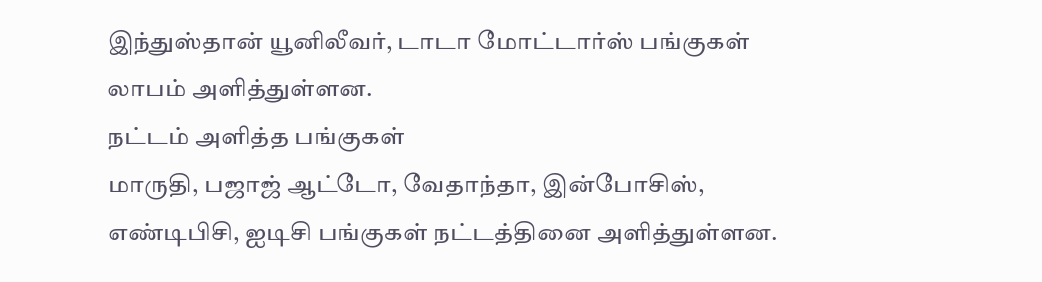இந்துஸ்தான் யூனிலீவர், டாடா மோட்டார்ஸ் பங்குகள் லாபம் அளித்துள்ளன.
நட்டம் அளித்த பங்குகள்
மாருதி, பஜாஜ் ஆட்டோ, வேதாந்தா, இன்போசிஸ், எண்டிபிசி, ஐடிசி பங்குகள் நட்டத்தினை அளித்துள்ளன.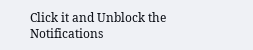Click it and Unblock the Notifications